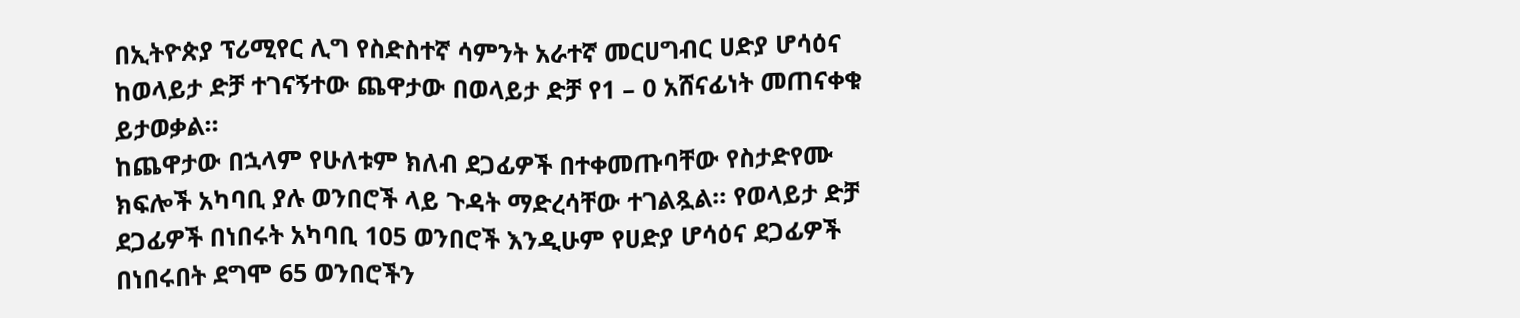በኢትዮጵያ ፕሪሚየር ሊግ የስድስተኛ ሳምንት አራተኛ መርሀግብር ሀድያ ሆሳዕና ከወላይታ ድቻ ተገናኝተው ጨዋታው በወላይታ ድቻ የ1 – 0 አሸናፊነት መጠናቀቁ ይታወቃል።
ከጨዋታው በኋላም የሁለቱም ክለብ ደጋፊዎች በተቀመጡባቸው የስታድየሙ ክፍሎች አካባቢ ያሉ ወንበሮች ላይ ጉዳት ማድረሳቸው ተገልጿል። የወላይታ ድቻ ደጋፊዎች በነበሩት አካባቢ 105 ወንበሮች እንዲሁም የሀድያ ሆሳዕና ደጋፊዎች በነበሩበት ደግሞ 65 ወንበሮችን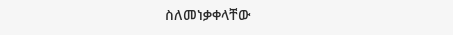ስለመነቃቀላቸው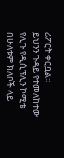ሪፖርት ቀርቧል።
ይህንን ጉዳይ የተመለከተው የሊጉ የዲሲፕሊን ኮሚቴ በሁለቱም ክለቦች ላይ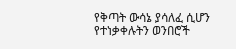የቅጣት ውሳኔ ያሳለፈ ሲሆን የተነቃቀሉትን ወንበሮች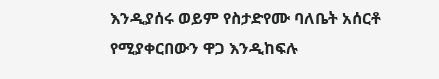እንዲያሰሩ ወይም የስታድየሙ ባለቤት አሰርቶ የሚያቀርበውን ዋጋ እንዲከፍሉ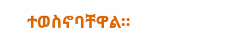ተወስኖባቸዋል።